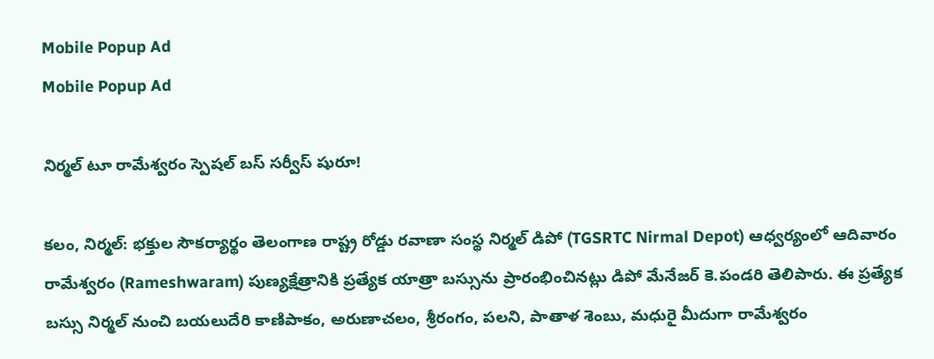Mobile Popup Ad
Mobile Popup Ad

నిర్మల్ టూ రామేశ్వరం స్పెషల్ బస్ సర్వీస్ షురూ!

క‌లం, నిర్మ‌ల్‌: భక్తుల సౌకర్యార్థం తెలంగాణ రాష్ట్ర రోడ్డు రవాణా సంస్థ నిర్మల్ డిపో (TGSRTC Nirmal Depot) ఆధ్వర్యంలో ఆదివారం రామేశ్వరం (Rameshwaram) పుణ్యక్షేత్రానికి ప్రత్యేక యాత్రా బస్సును ప్రారంభించినట్లు డిపో మేనేజర్ కె.పండరి తెలిపారు. ఈ ప్రత్యేక బస్సు నిర్మల్ నుంచి బయలుదేరి కాణిపాకం, అరుణాచలం, శ్రీరంగం, పలని, పాతాళ శెంబు, మధురై మీదుగా రామేశ్వరం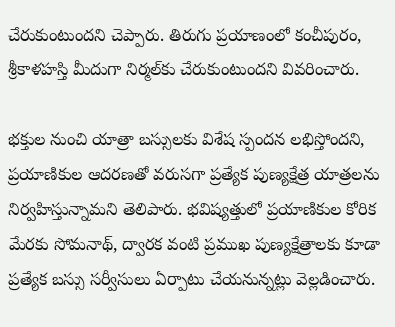చేరుకుంటుందని చెప్పారు. తిరుగు ప్రయాణంలో కంచీపురం, శ్రీకాళహస్తి మీదుగా నిర్మల్‌కు చేరుకుంటుందని వివరించారు.

భక్తుల నుంచి యాత్రా బస్సులకు విశేష స్పందన లభిస్తోందని, ప్రయాణికుల ఆదరణతో వరుసగా ప్రత్యేక పుణ్యక్షేత్ర యాత్రలను నిర్వహిస్తున్నామని తెలిపారు. భవిష్యత్తులో ప్రయాణికుల కోరిక మేరకు సోమనాథ్, ద్వారక వంటి ప్రముఖ పుణ్యక్షేత్రాలకు కూడా ప్రత్యేక బస్సు సర్వీసులు ఏర్పాటు చేయనున్నట్లు వెల్లడించారు.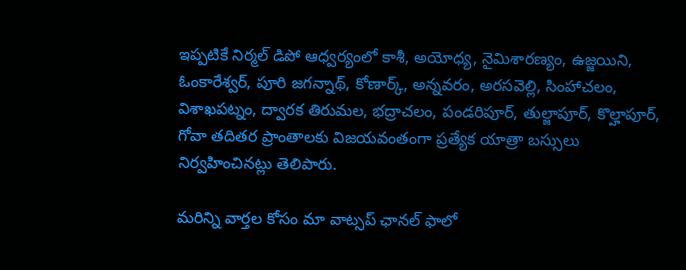ఇప్పటికే నిర్మల్ డిపో ఆధ్వర్యంలో కాశీ, అయోధ్య, నైమిశారణ్యం, ఉజ్జయిని, ఓంకారేశ్వర్, పూరి జగన్నాథ్, కోణార్క్, అన్నవరం, అరసవెల్లి, సింహాచలం, విశాఖపట్నం, ద్వారక తిరుమల, భద్రాచలం, పండరిపూర్, తుల్జాపూర్, కొల్హాపూర్, గోవా తదితర ప్రాంతాలకు విజయవంతంగా ప్రత్యేక యాత్రా బస్సులు నిర్వహించినట్లు తెలిపారు.

మ‌రిన్ని వార్త‌ల కోసం మా వాట్స‌ప్ ఛాన‌ల్ ఫాలో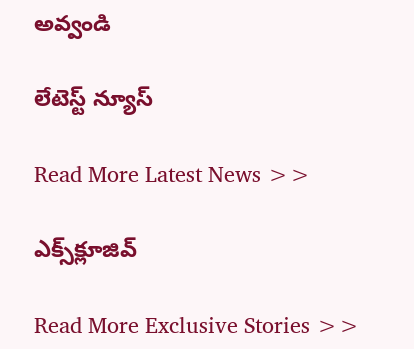అవ్వండి

లేటెస్ట్ న్యూస్‌

Read More Latest News >>

ఎక్స్‌క్లూజివ్‌

Read More Exclusive Stories >>